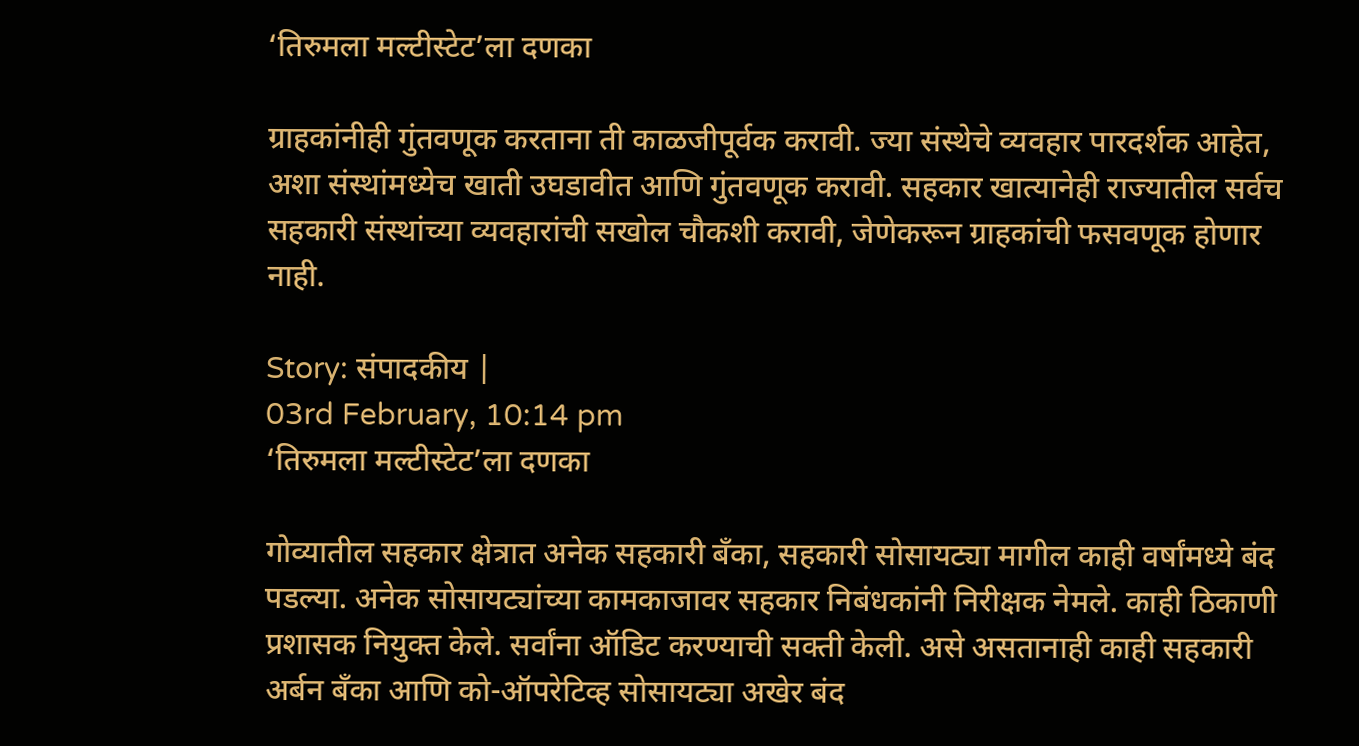‘तिरुमला मल्टीस्टेट’ला दणका

ग्राहकांनीही गुंतवणूक करताना ती काळजीपूर्वक करावी. ज्या संस्थेचे व्यवहार पारदर्शक आहेत, अशा संस्थांमध्येच खाती उघडावीत आणि गुंतवणूक करावी. सहकार खात्यानेही राज्यातील सर्वच सहकारी संस्थांच्या व्यवहारांची सखोल चौकशी करावी, जेणेकरून ग्राहकांची फसवणूक होणार नाही.

Story: संपादकीय |
03rd February, 10:14 pm
‘तिरुमला मल्टीस्टेट’ला दणका

गोव्यातील सहकार क्षेत्रात अनेक सहकारी बँका, सहकारी सोसायट्या मागील काही वर्षांमध्ये बंद पडल्या. अनेक सोसायट्यांच्या कामकाजावर सहकार निबंधकांनी निरीक्षक नेमले. काही ठिकाणी प्रशासक नियुक्त केले. सर्वांना ऑडिट करण्याची सक्ती केली. असे असतानाही काही सहकारी अर्बन बँका आणि को-ऑपरेटिव्ह सोसायट्या अखेर बंद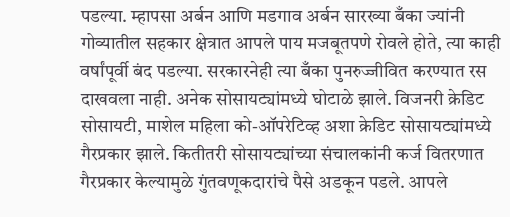पडल्या. म्हापसा अर्बन आणि मडगाव अर्बन सारख्या बँका ज्यांनी गोव्यातील सहकार क्षेत्रात आपले पाय मजबूतपणे रोवले होते, त्या काही वर्षांपूर्वी बंद पडल्या. सरकारनेही त्या बँका पुनरुज्जीवित करण्यात रस दाखवला नाही. अनेक सोसायट्यांमध्ये घोटाळे झाले. विजनरी क्रेडिट सोसायटी, माशेल महिला को-ऑपरेटिव्ह अशा क्रेडिट सोसायट्यांमध्ये गैरप्रकार झाले. कितीतरी सोसायट्यांच्या संचालकांनी कर्ज वितरणात गैरप्रकार केल्यामुळे गुंतवणूकदारांचे पैसे अडकून पडले. आपले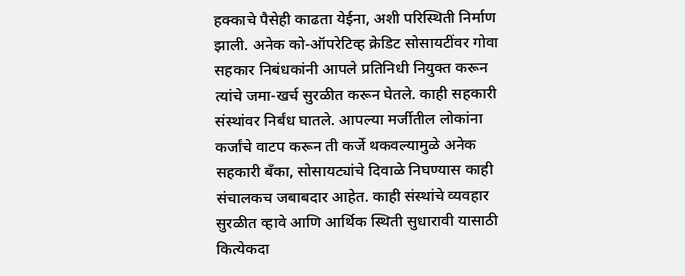हक्काचे पैसेही काढता येईना, अशी परिस्थिती निर्माण झाली. अनेक को-ऑपरेटिव्ह क्रेडिट सोसायटींवर गोवा सहकार निबंधकांनी आपले प्रतिनिधी नियुक्त करून त्यांचे जमा-खर्च सुरळीत करून घेतले. काही सहकारी संस्थांवर निर्बंध घातले. आपल्या मर्जीतील लोकांना कर्जांचे वाटप करून ती कर्जे थकवल्यामुळे अनेक सहकारी बँका, सोसायट्यांचे दिवाळे निघण्यास काही संचालकच जबाबदार आहेत. काही संस्थांचे व्यवहार सुरळीत व्हावे आणि आर्थिक स्थिती सुधारावी यासाठी कित्येकदा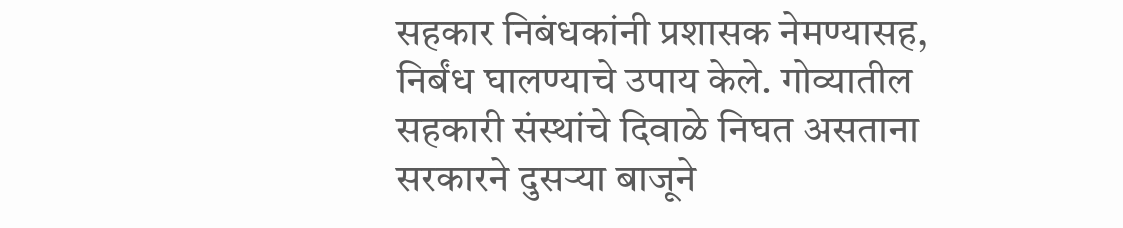सहकार निबंधकांनी प्रशासक नेमण्यासह, निर्बंध घालण्याचे उपाय केले. गोव्यातील सहकारी संस्थांचे दिवाळे निघत असताना सरकारने दुसऱ्या बाजूने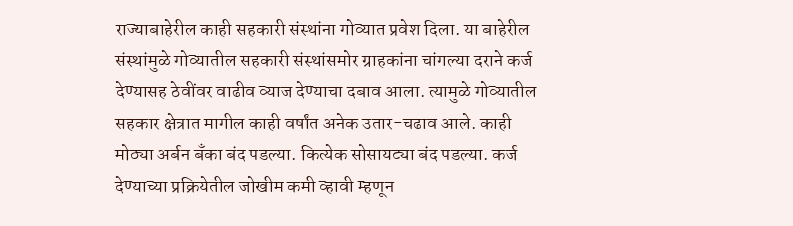राज्याबाहेरील काही सहकारी संस्थांना गोव्यात प्रवेश दिला. या बाहेरील संस्थांमुळे गोव्यातील सहकारी संस्थांसमोर ग्राहकांना चांगल्या दराने कर्ज देण्यासह ठेवींवर वाढीव व्याज देण्याचा दबाव आला. त्यामुळे गोव्यातील सहकार क्षेत्रात मागील काही वर्षांत अनेक उतार-चढाव आले. काही मोठ्या अर्बन बँका बंद पडल्या. कित्येक सोसायट्या बंद पडल्या. कर्ज देण्याच्या प्रक्रियेतील जोखीम कमी व्हावी म्हणून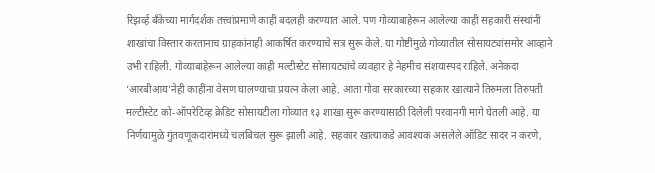रिझर्व्ह बँकेच्या मार्गदर्शक तत्त्वांप्रमाणे काही बदलही करण्यात आले. पण गोव्याबाहेरून आलेल्या काही सहकारी संस्थांनी शाखांचा विस्तार करतानाच ग्राहकांनाही आकर्षित करण्याचे सत्र सुरू केले. या गोष्टींमुळे गोव्यातील सोसायट्यांसमोर आव्हाने उभी राहिली. गोव्याबाहेरून आलेल्या काही मल्टीस्टेट सोसायट्यांचे व्यवहार हे नेहमीच संशयास्पद राहिले. अनेकदा ‘आरबीआय’नेही काहींना वेसण घालण्याचा प्रयत्न केला आहे. आता गोवा सरकारच्या सहकार खात्याने तिरुमला तिरुपती मल्टीस्टेट को-ऑपरेटिव्ह क्रेडिट सोसायटीला गोव्यात १३ शाखा सुरू करण्यासाठी दिलेली परवानगी मागे घेतली आहे. या निर्णयामुळे गुंतवणूकदारांमध्ये चलबिचल सुरू झाली आहे. सहकार खात्याकडे आवश्यक असलेले ऑडिट सादर न करणे,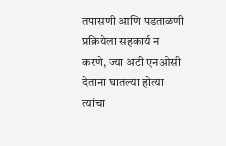तपासणी आणि पडताळणी प्रक्रियेला सहकार्य न करणे, ज्या अटी एनओसी देताना घातल्या होत्या त्यांचा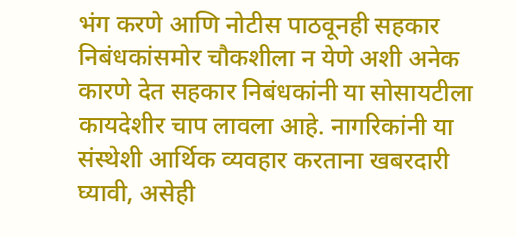भंग करणे आणि नोटीस पाठवूनही सहकार निबंधकांसमोर चौकशीला न येणे अशी अनेक कारणे देत सहकार निबंधकांनी या सोसायटीला कायदेशीर चाप लावला आहे. नागरिकांनी या संस्थेशी आर्थिक व्यवहार करताना खबरदारी घ्यावी, असेही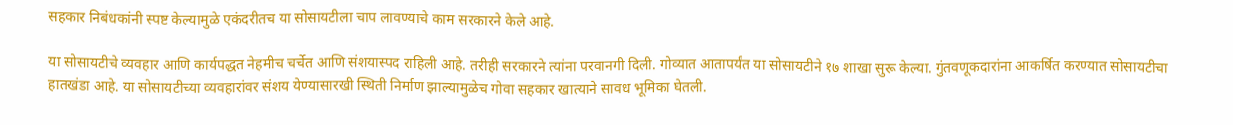सहकार निबंधकांनी स्पष्ट केल्यामुळे एकंदरीतच या सोसायटीला चाप लावण्याचे काम सरकारने केले आहे.

या सोसायटीचे व्यवहार आणि कार्यपद्धत नेहमीच चर्चेत आणि संशयास्पद राहिली आहे. तरीही सरकारने त्यांना परवानगी दिली. गोव्यात आतापर्यंत या सोसायटीने १७ शाखा सुरू केल्या. गुंतवणूकदारांना आकर्षित करण्यात सोसायटीचा हातखंडा आहे. या सोसायटीच्या व्यवहारांवर संशय येण्यासारखी स्थिती निर्माण झाल्यामुळेच गोवा सहकार खात्याने सावध भूमिका घेतली.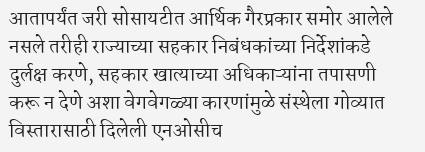आतापर्यंत जरी सोसायटीत आर्थिक गैरप्रकार समोर आलेले नसले तरीही राज्याच्या सहकार निबंधकांच्या निर्देशांकडे दुर्लक्ष करणे, सहकार खात्याच्या अधिकाऱ्यांना तपासणी करू न देणे अशा वेगवेगळ्या कारणांमुळे संस्थेला गोव्यात विस्तारासाठी दिलेली एनओसीच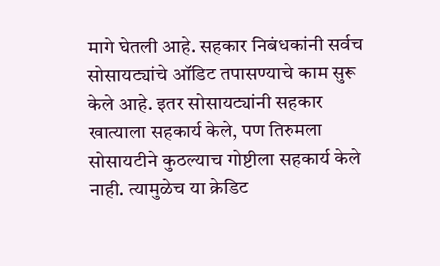मागे घेतली आहे. सहकार निबंधकांनी सर्वच सोसायट्यांचे ऑडिट तपासण्याचे काम सुरू केले आहे. इतर सोसायट्यांनी सहकार खात्याला सहकार्य केले, पण तिरुमला सोसायटीने कुठल्याच गोष्टीला सहकार्य केले नाही. त्यामुळेच या क्रेडिट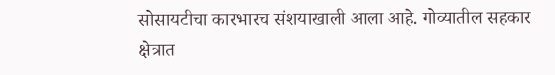सोसायटीचा कारभारच संशयाखाली आला आहे. गोव्यातील सहकार क्षेत्रात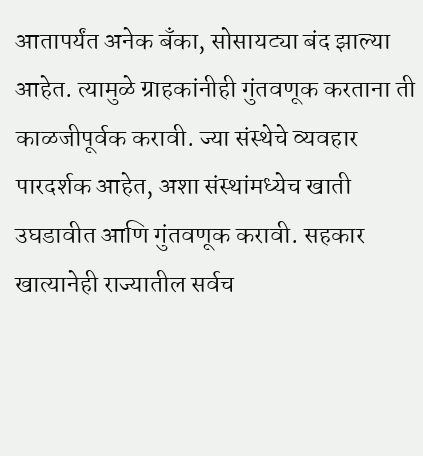आतापर्यंत अनेक बँका, सोसायट्या बंद झाल्या आहेत. त्यामुळे ग्राहकांनीही गुंतवणूक करताना ती काळजीपूर्वक करावी. ज्या संस्थेचे व्यवहार पारदर्शक आहेत, अशा संस्थांमध्येच खाती उघडावीत आणि गुंतवणूक करावी. सहकार खात्यानेही राज्यातील सर्वच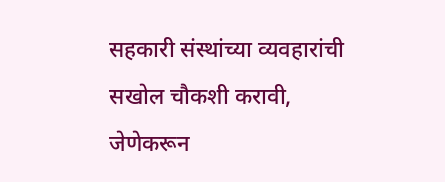सहकारी संस्थांच्या व्यवहारांची सखोल चौकशी करावी, जेणेकरून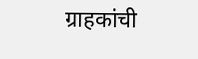ग्राहकांची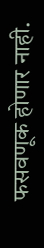फसवणूक होणार नाही.